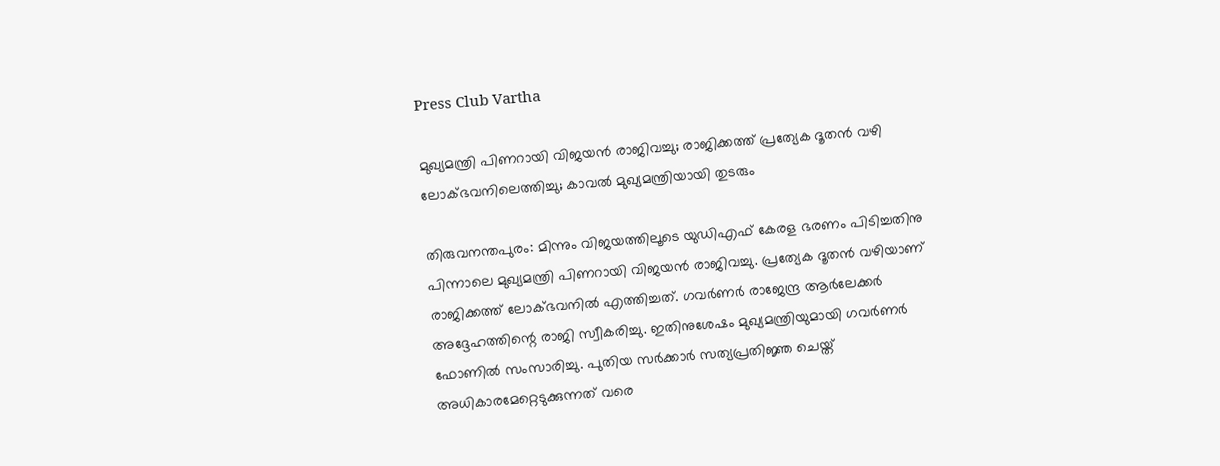Press Club Vartha

മുഖ്യമന്ത്രി പിണറായി വിജയന്‍ രാജിവച്ചു; രാജിക്കത്ത് പ്രത്യേക ദൂതന്‍ വഴി ലോക്ഭവനിലെത്തിച്ചു; കാവല്‍ മുഖ്യമന്ത്രിയായി തുടരും

തിരുവനന്തപുരം: മിന്നും വിജയത്തിലൂടെ യുഡിഎഫ് കേരള ഭരണം പിടിച്ചതിനു പിന്നാലെ മുഖ്യമന്ത്രി പിണറായി വിജയന്‍ രാജിവച്ചു. പ്രത്യേക ദൂതന്‍ വഴിയാണ് രാജിക്കത്ത് ലോക്ഭവനില്‍ എത്തിച്ചത്. ഗവര്‍ണര്‍ രാജേന്ദ്ര ആര്‍ലേക്കര്‍ അദ്ദേഹത്തിന്റെ രാജി സ്വീകരിച്ചു. ഇതിനുശേഷം മുഖ്യമന്ത്രിയുമായി ഗവര്‍ണര്‍ ഫോണില്‍ സംസാരിച്ചു. പുതിയ സര്‍ക്കാര്‍ സത്യപ്രതിജ്ഞ ചെയ്ത് അധികാരമേറ്റെടുക്കുന്നത് വരെ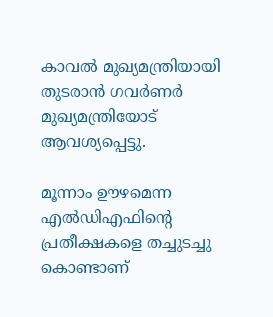കാവല്‍ മുഖ്യമന്ത്രിയായി തുടരാന്‍ ഗവര്‍ണര്‍ മുഖ്യമന്ത്രിയോട് ആവശ്യപ്പെട്ടു.

മൂന്നാം ഊഴമെന്ന എല്‍ഡിഎഫിന്റെ പ്രതീക്ഷകളെ തച്ചുടച്ചു കൊണ്ടാണ്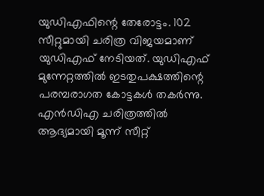യുഡിഎഫിന്റെ തേരോട്ടം. 102 സീറ്റുമായി ചരിത്ര വിജയമാണ് യുഡിഎഫ് നേടിയത്. യുഡിഎഫ് മുന്നേറ്റത്തില്‍ ഇടതുപക്ഷത്തിന്റെ പരമ്പരാഗത കോട്ടകള്‍ തകര്‍ന്നു. എന്‍ഡിഎ ചരിത്രത്തില്‍ ആദ്യമായി മൂന്ന് സീറ്റ്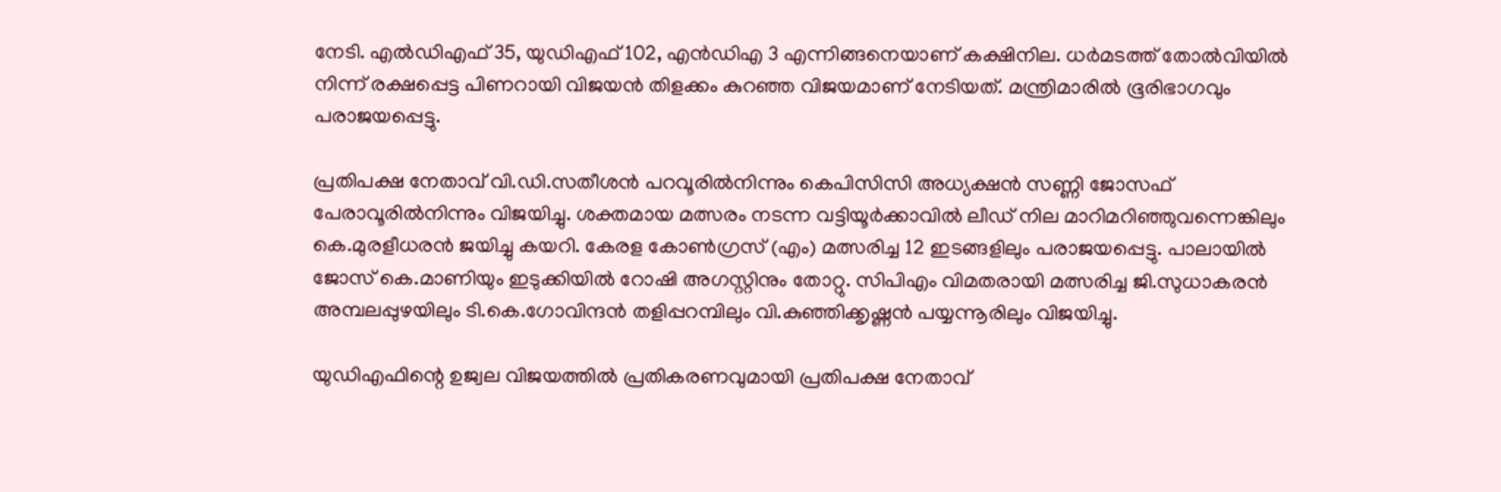നേടി. എല്‍ഡിഎഫ് 35, യുഡിഎഫ് 102, എന്‍ഡിഎ 3 എന്നിങ്ങനെയാണ് കക്ഷിനില. ധര്‍മടത്ത് തോല്‍വിയില്‍ നിന്ന് രക്ഷപ്പെട്ട പിണറായി വിജയന്‍ തിളക്കം കുറഞ്ഞ വിജയമാണ് നേടിയത്. മന്ത്രിമാരില്‍ ഭൂരിഭാഗവും പരാജയപ്പെട്ടു.

പ്രതിപക്ഷ നേതാവ് വി.ഡി.സതീശന്‍ പറവൂരില്‍നിന്നും കെപിസിസി അധ്യക്ഷന്‍ സണ്ണി ജോസഫ് പേരാവൂരില്‍നിന്നും വിജയിച്ചു. ശക്തമായ മത്സരം നടന്ന വട്ടിയൂര്‍ക്കാവില്‍ ലീഡ് നില മാറിമറിഞ്ഞുവന്നെങ്കിലും കെ.മുരളീധരന്‍ ജയിച്ചു കയറി. കേരള കോണ്‍ഗ്രസ് (എം) മത്സരിച്ച 12 ഇടങ്ങളിലും പരാജയപ്പെട്ടു. പാലായില്‍ ജോസ് കെ.മാണിയും ഇടുക്കിയില്‍ റോഷി അഗസ്റ്റിനും തോറ്റു. സിപിഎം വിമതരായി മത്സരിച്ച ജി.സുധാകരന്‍ അമ്പലപ്പുഴയിലും ടി.കെ.ഗോവിന്ദന്‍ തളിപ്പറമ്പിലും വി.കുഞ്ഞിക്കൃഷ്ണന്‍ പയ്യന്നൂരിലും വിജയിച്ചു.

യുഡിഎഫിന്റെ ഉജ്വല വിജയത്തില്‍ പ്രതികരണവുമായി പ്രതിപക്ഷ നേതാവ്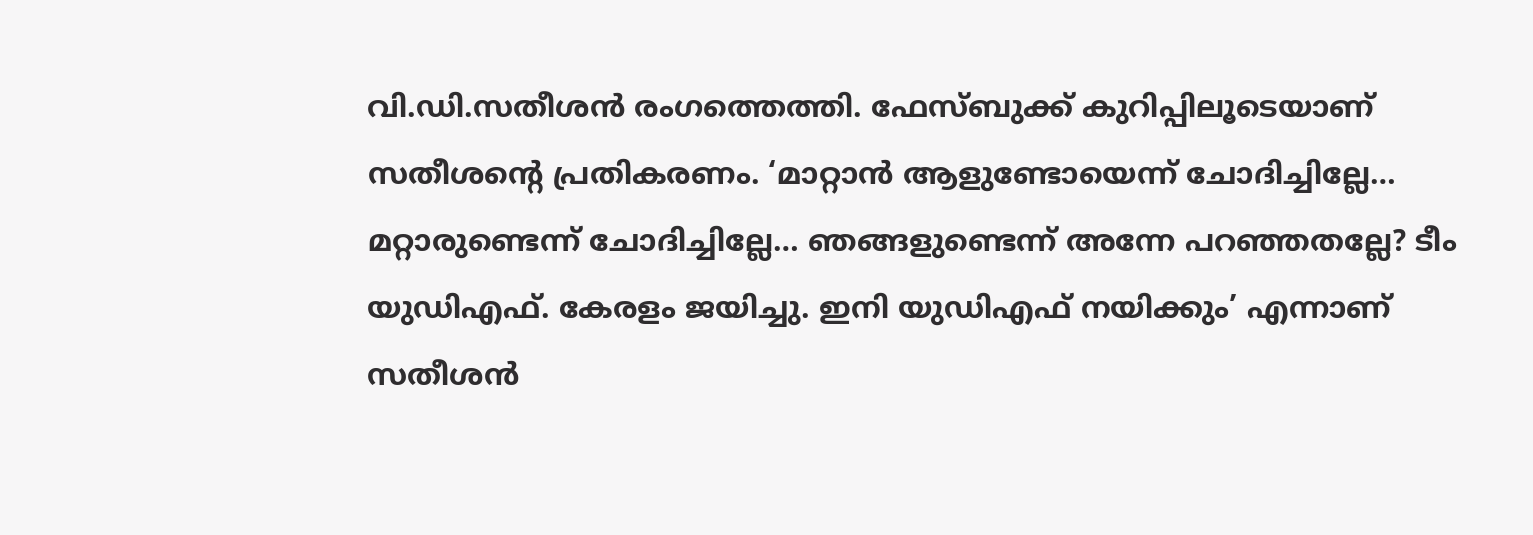വി.ഡി.സതീശന്‍ രംഗത്തെത്തി. ഫേസ്ബുക്ക് കുറിപ്പിലൂടെയാണ് സതീശന്റെ പ്രതികരണം. ‘മാറ്റാന്‍ ആളുണ്ടോയെന്ന് ചോദിച്ചില്ലേ… മറ്റാരുണ്ടെന്ന് ചോദിച്ചില്ലേ… ഞങ്ങളുണ്ടെന്ന് അന്നേ പറഞ്ഞതല്ലേ? ടീം യുഡിഎഫ്. കേരളം ജയിച്ചു. ഇനി യുഡിഎഫ് നയിക്കും’ എന്നാണ് സതീശന്‍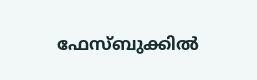ഫേസ്ബുക്കില്‍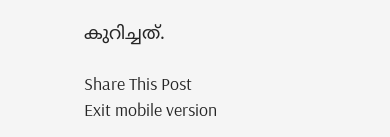കുറിച്ചത്.

Share This Post
Exit mobile version